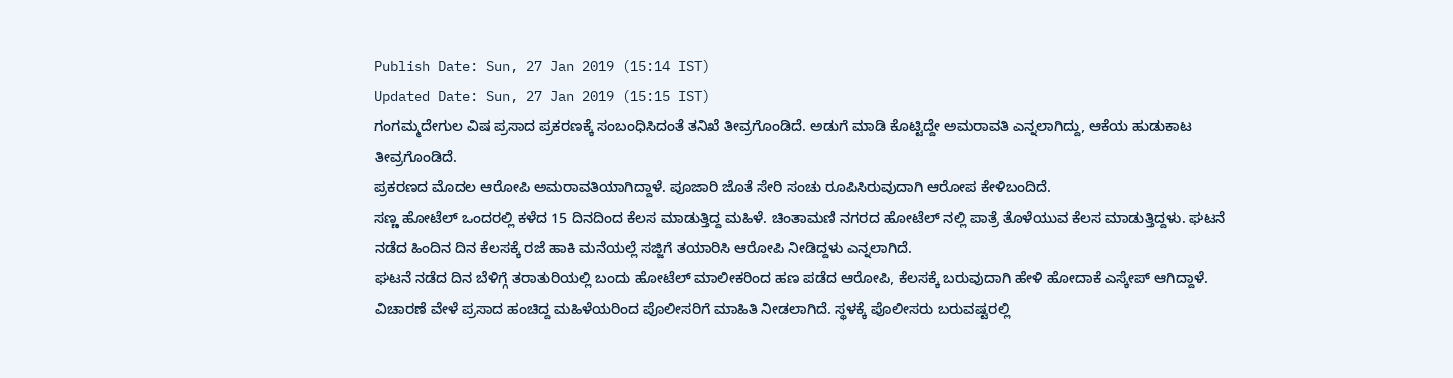Publish Date: Sun, 27 Jan 2019 (15:14 IST)
Updated Date: Sun, 27 Jan 2019 (15:15 IST)
ಗಂಗಮ್ಮದೇಗುಲ ವಿಷ ಪ್ರಸಾದ ಪ್ರಕರಣಕ್ಕೆ ಸಂಬಂಧಿಸಿದಂತೆ ತನಿಖೆ ತೀವ್ರಗೊಂಡಿದೆ. ಅಡುಗೆ ಮಾಡಿ ಕೊಟ್ಟಿದ್ದೇ ಅಮರಾವತಿ ಎನ್ನಲಾಗಿದ್ದು, ಆಕೆಯ ಹುಡುಕಾಟ ತೀವ್ರಗೊಂಡಿದೆ.
ಪ್ರಕರಣದ ಮೊದಲ ಆರೋಪಿ ಅಮರಾವತಿಯಾಗಿದ್ದಾಳೆ. ಪೂಜಾರಿ ಜೊತೆ ಸೇರಿ ಸಂಚು ರೂಪಿಸಿರುವುದಾಗಿ ಆರೋಪ ಕೇಳಿಬಂದಿದೆ.
ಸಣ್ಣ ಹೋಟೆಲ್ ಒಂದರಲ್ಲಿ ಕಳೆದ 15 ದಿನದಿಂದ ಕೆಲಸ ಮಾಡುತ್ತಿದ್ದ ಮಹಿಳೆ. ಚಿಂತಾಮಣಿ ನಗರದ ಹೋಟೆಲ್ ನಲ್ಲಿ ಪಾತ್ರೆ ತೊಳೆಯುವ ಕೆಲಸ ಮಾಡುತ್ತಿದ್ದಳು. ಘಟನೆ ನಡೆದ ಹಿಂದಿನ ದಿನ ಕೆಲಸಕ್ಕೆ ರಜೆ ಹಾಕಿ ಮನೆಯಲ್ಲೆ ಸಜ್ಜಿಗೆ ತಯಾರಿಸಿ ಆರೋಪಿ ನೀಡಿದ್ದಳು ಎನ್ನಲಾಗಿದೆ.
ಘಟನೆ ನಡೆದ ದಿನ ಬೆಳಿಗ್ಗೆ ತರಾತುರಿಯಲ್ಲಿ ಬಂದು ಹೋಟೆಲ್ ಮಾಲೀಕರಿಂದ ಹಣ ಪಡೆದ ಆರೋಪಿ, ಕೆಲಸಕ್ಕೆ ಬರುವುದಾಗಿ ಹೇಳಿ ಹೋದಾಕೆ ಎಸ್ಕೇಪ್ ಆಗಿದ್ದಾಳೆ.
ವಿಚಾರಣೆ ವೇಳೆ ಪ್ರಸಾದ ಹಂಚಿದ್ದ ಮಹಿಳೆಯರಿಂದ ಪೊಲೀಸರಿಗೆ ಮಾಹಿತಿ ನೀಡಲಾಗಿದೆ. ಸ್ಥಳಕ್ಕೆ ಪೊಲೀಸರು ಬರುವಷ್ಟರಲ್ಲಿ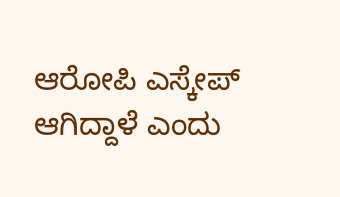ಆರೋಪಿ ಎಸ್ಕೇಪ್ ಆಗಿದ್ದಾಳೆ ಎಂದು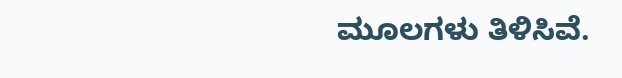ಮೂಲಗಳು ತಿಳಿಸಿವೆ.